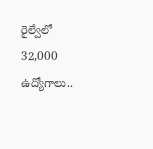రైల్వేలో 32,000 ఉద్యోగాలు..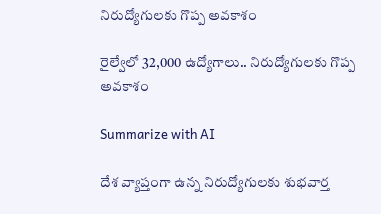నిరుద్యోగులకు గొప్ప అవకాశం

రైల్వేలో 32,000 ఉద్యోగాలు.. నిరుద్యోగులకు గొప్ప అవకాశం

Summarize with AI

దేశ వ్యాప్తంగా ఉన్న నిరుద్యోగులకు శుభవార్త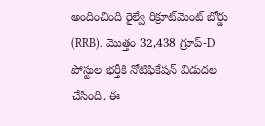అందించింది రైల్వే రిక్రూట్‌మెంట్ బోర్డు (RRB). మొత్తం 32,438 గ్రూప్-D పోస్టుల భర్తీకి నోటిఫికేషన్ విడుదల చేసింది. ఈ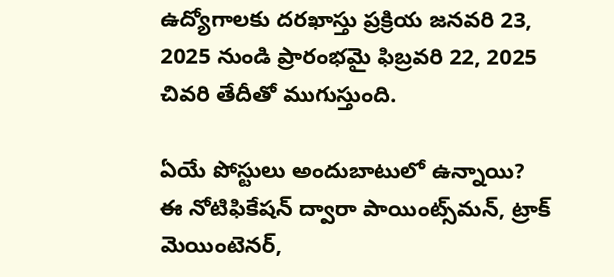ఉద్యోగాలకు దరఖాస్తు ప్రక్రియ జనవరి 23, 2025 నుండి ప్రారంభమై ఫిబ్ర‌వరి 22, 2025 చివరి తేదీతో ముగుస్తుంది.

ఏయే పోస్టులు అందుబాటులో ఉన్నాయి?
ఈ నోటిఫికేషన్ ద్వారా పాయింట్స్‌మన్, ట్రాక్ మెయింటెనర్,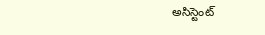అసిస్టెంట్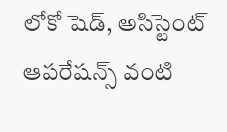లోకో షెడ్, అసిస్టెంట్ ఆపరేషన్స్ వంటి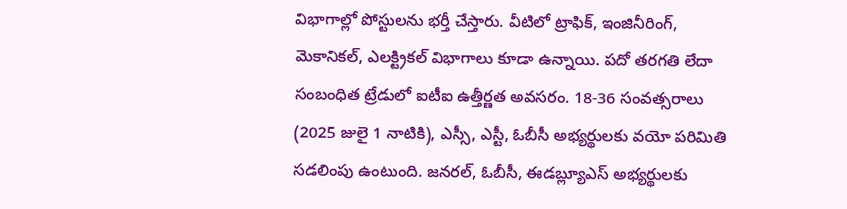విభాగాల్లో పోస్టులను భర్తీ చేస్తారు. వీటిలో ట్రాఫిక్, ఇంజినీరింగ్, మెకానికల్, ఎలక్ట్రికల్ విభాగాలు కూడా ఉన్నాయి. పదో తరగతి లేదా సంబంధిత ట్రేడులో ఐటీఐ ఉత్తీర్ణత అవసరం. 18-36 సంవత్సరాలు (2025 జులై 1 నాటికి), ఎస్సీ, ఎస్టీ, ఓబీసీ అభ్యర్థులకు వయో పరిమితి సడలింపు ఉంటుంది. జనరల్, ఓబీసీ, ఈడబ్ల్యూఎస్ అభ్యర్థులకు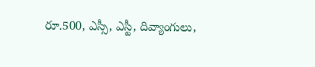రూ.500, ఎస్సీ, ఎస్టీ, దివ్యాంగులు,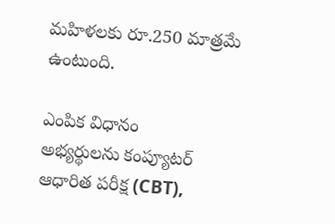మహిళలకు రూ.250 మాత్రమే ఉంటుంది.

ఎంపిక విధానం
అభ్యర్థులను కంప్యూటర్ ఆధారిత పరీక్ష (CBT),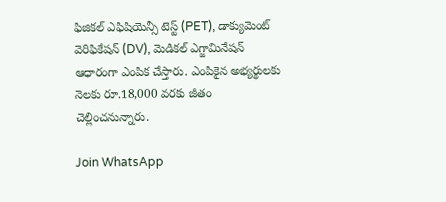ఫిజికల్ ఎఫిషియెన్సీ టెస్ట్ (PET), డాక్యుమెంట్ వెరిఫికేషన్ (DV), మెడికల్ ఎగ్జామినేషన్ ఆధారంగా ఎంపిక చేస్తారు. ఎంపికైన అభ్యర్థులకు నెలకు రూ.18,000 వరకు జీతం చెల్లించనున్నారు.

Join WhatsApp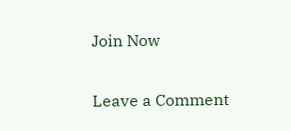Join Now

Leave a Comment